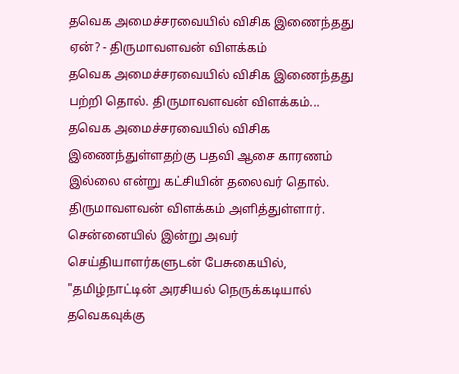தவெக அமைச்சரவையில் விசிக இணைந்தது ஏன்? - திருமாவளவன் விளக்கம்
தவெக அமைச்சரவையில் விசிக இணைந்தது பற்றி தொல். திருமாவளவன் விளக்கம்...
தவெக அமைச்சரவையில் விசிக இணைந்துள்ளதற்கு பதவி ஆசை காரணம் இல்லை என்று கட்சியின் தலைவர் தொல். திருமாவளவன் விளக்கம் அளித்துள்ளார்.
சென்னையில் இன்று அவர் செய்தியாளர்களுடன் பேசுகையில்,
"தமிழ்நாட்டின் அரசியல் நெருக்கடியால் தவெகவுக்கு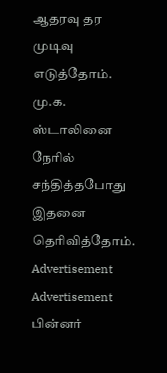ஆதரவு தர முடிவு எடுத்தோம். மு.க. ஸ்டாலினை நேரில் சந்தித்தபோது இதனை தெரிவித்தோம்.
Advertisement
Advertisement
பின்னர்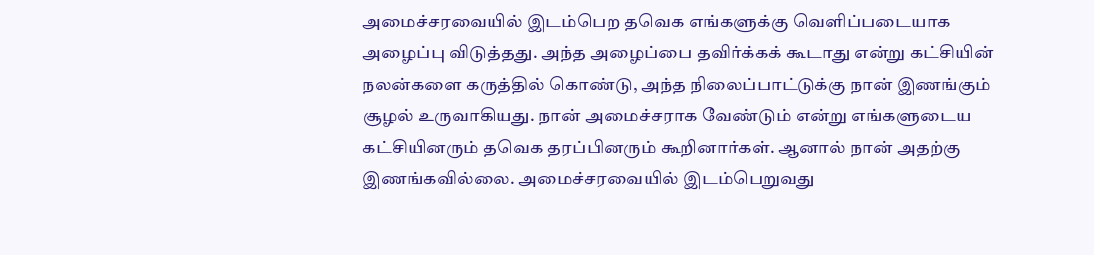அமைச்சரவையில் இடம்பெற தவெக எங்களுக்கு வெளிப்படையாக அழைப்பு விடுத்தது. அந்த அழைப்பை தவிர்க்கக் கூடாது என்று கட்சியின் நலன்களை கருத்தில் கொண்டு, அந்த நிலைப்பாட்டுக்கு நான் இணங்கும் சூழல் உருவாகியது. நான் அமைச்சராக வேண்டும் என்று எங்களுடைய கட்சியினரும் தவெக தரப்பினரும் கூறினார்கள். ஆனால் நான் அதற்கு இணங்கவில்லை. அமைச்சரவையில் இடம்பெறுவது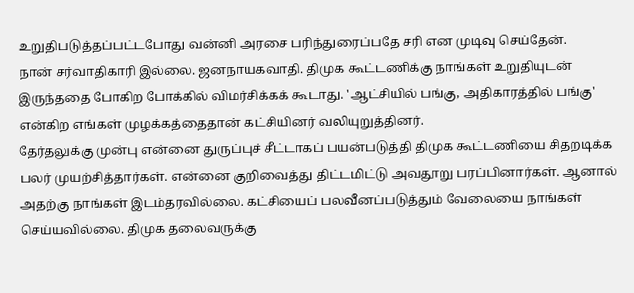உறுதிபடுத்தப்பட்டபோது வன்னி அரசை பரிந்துரைப்பதே சரி என முடிவு செய்தேன்.
நான் சர்வாதிகாரி இல்லை. ஜனநாயகவாதி. திமுக கூட்டணிக்கு நாங்கள் உறுதியுடன் இருந்ததை போகிற போக்கில் விமர்சிக்கக் கூடாது. 'ஆட்சியில் பங்கு, அதிகாரத்தில் பங்கு' என்கிற எங்கள் முழக்கத்தைதான் கட்சியினர் வலியுறுத்தினர்.
தேர்தலுக்கு முன்பு என்னை துருப்புச் சீட்டாகப் பயன்படுத்தி திமுக கூட்டணியை சிதறடிக்க பலர் முயற்சித்தார்கள். என்னை குறிவைத்து திட்டமிட்டு அவதூறு பரப்பினார்கள். ஆனால் அதற்கு நாங்கள் இடம்தரவில்லை. கட்சியைப் பலவீனப்படுத்தும் வேலையை நாங்கள் செய்யவில்லை. திமுக தலைவருக்கு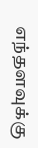எந்தளவுக்கு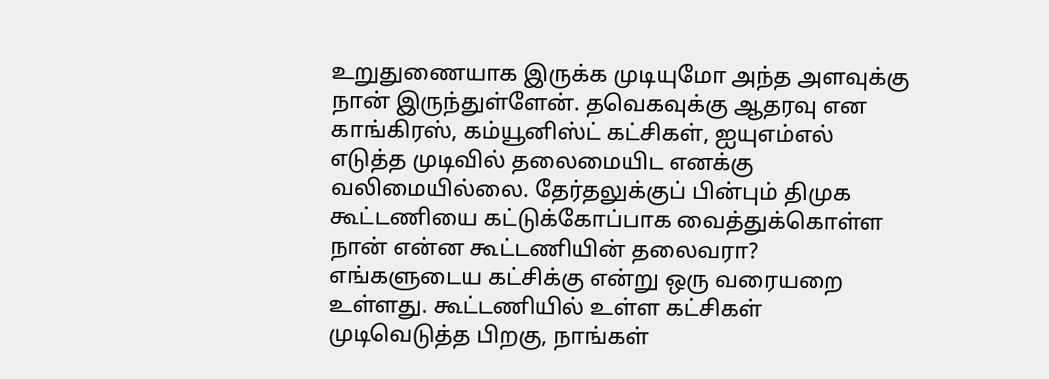உறுதுணையாக இருக்க முடியுமோ அந்த அளவுக்கு நான் இருந்துள்ளேன். தவெகவுக்கு ஆதரவு என காங்கிரஸ், கம்யூனிஸ்ட் கட்சிகள், ஐயுஎம்எல் எடுத்த முடிவில் தலைமையிட எனக்கு வலிமையில்லை. தேர்தலுக்குப் பின்பும் திமுக கூட்டணியை கட்டுக்கோப்பாக வைத்துக்கொள்ள நான் என்ன கூட்டணியின் தலைவரா?
எங்களுடைய கட்சிக்கு என்று ஒரு வரையறை உள்ளது. கூட்டணியில் உள்ள கட்சிகள் முடிவெடுத்த பிறகு, நாங்கள்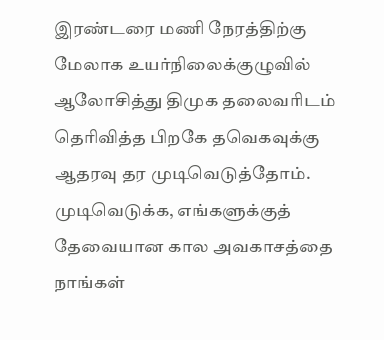இரண்டரை மணி நேரத்திற்கு மேலாக உயர்நிலைக்குழுவில் ஆலோசித்து திமுக தலைவரிடம் தெரிவித்த பிறகே தவெகவுக்கு ஆதரவு தர முடிவெடுத்தோம். முடிவெடுக்க, எங்களுக்குத் தேவையான கால அவகாசத்தை நாங்கள்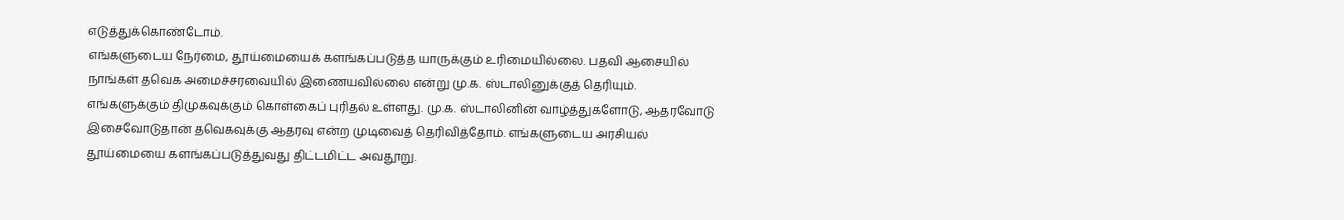எடுத்துக்கொண்டோம்.
எங்களுடைய நேர்மை, தூய்மையைக் களங்கப்படுத்த யாருக்கும் உரிமையில்லை. பதவி ஆசையில் நாங்கள் தவெக அமைச்சரவையில் இணையவில்லை என்று மு.க. ஸ்டாலினுக்குத் தெரியும். எங்களுக்கும் திமுகவுக்கும் கொள்கைப் புரிதல் உள்ளது. மு.க. ஸ்டாலினின் வாழ்த்துகளோடு, ஆதரவோடு இசைவோடுதான் தவெகவுக்கு ஆதரவு என்ற முடிவைத் தெரிவித்தோம். எங்களுடைய அரசியல் தூய்மையை களங்கப்படுத்துவது திட்டமிட்ட அவதூறு.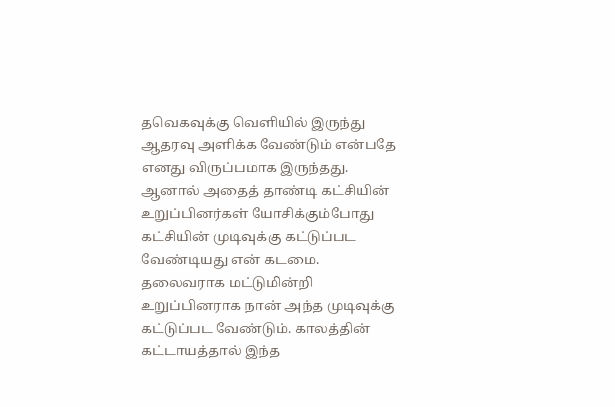தவெகவுக்கு வெளியில் இருந்து ஆதரவு அளிக்க வேண்டும் என்பதே எனது விருப்பமாக இருந்தது. ஆனால் அதைத் தாண்டி கட்சியின் உறுப்பினர்கள் யோசிக்கும்போது கட்சியின் முடிவுக்கு கட்டுப்பட வேண்டியது என் கடமை. தலைவராக மட்டுமின்றி உறுப்பினராக நான் அந்த முடிவுக்கு கட்டுப்பட வேண்டும். காலத்தின் கட்டாயத்தால் இந்த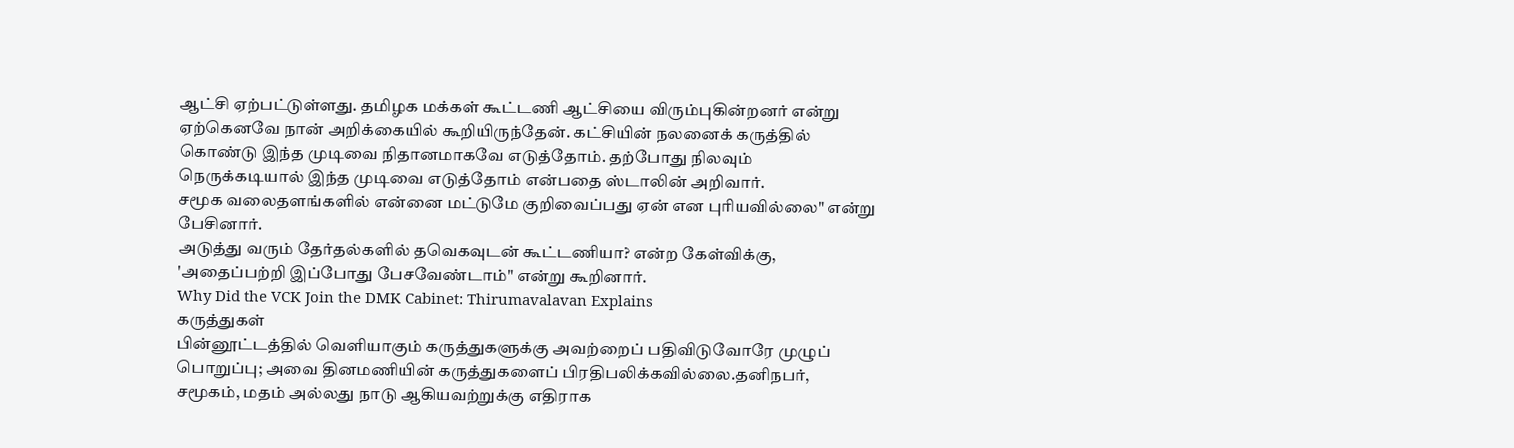ஆட்சி ஏற்பட்டுள்ளது. தமிழக மக்கள் கூட்டணி ஆட்சியை விரும்புகின்றனர் என்று ஏற்கெனவே நான் அறிக்கையில் கூறியிருந்தேன். கட்சியின் நலனைக் கருத்தில் கொண்டு இந்த முடிவை நிதானமாகவே எடுத்தோம். தற்போது நிலவும் நெருக்கடியால் இந்த முடிவை எடுத்தோம் என்பதை ஸ்டாலின் அறிவார்.
சமூக வலைதளங்களில் என்னை மட்டுமே குறிவைப்பது ஏன் என புரியவில்லை" என்று பேசினார்.
அடுத்து வரும் தேர்தல்களில் தவெகவுடன் கூட்டணியா? என்ற கேள்விக்கு, 'அதைப்பற்றி இப்போது பேசவேண்டாம்" என்று கூறினார்.
Why Did the VCK Join the DMK Cabinet: Thirumavalavan Explains
கருத்துகள்
பின்னூட்டத்தில் வெளியாகும் கருத்துகளுக்கு அவற்றைப் பதிவிடுவோரே முழுப் பொறுப்பு; அவை தினமணியின் கருத்துகளைப் பிரதிபலிக்கவில்லை.தனிநபர், சமூகம், மதம் அல்லது நாடு ஆகியவற்றுக்கு எதிராக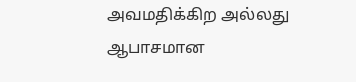அவமதிக்கிற அல்லது ஆபாசமான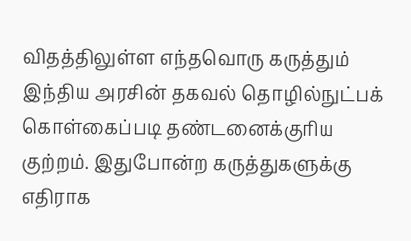விதத்திலுள்ள எந்தவொரு கருத்தும் இந்திய அரசின் தகவல் தொழில்நுட்பக் கொள்கைப்படி தண்டனைக்குரிய குற்றம். இதுபோன்ற கருத்துகளுக்கு எதிராக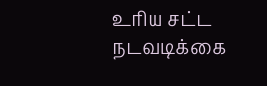உரிய சட்ட நடவடிக்கை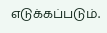எடுக்கப்படும்.